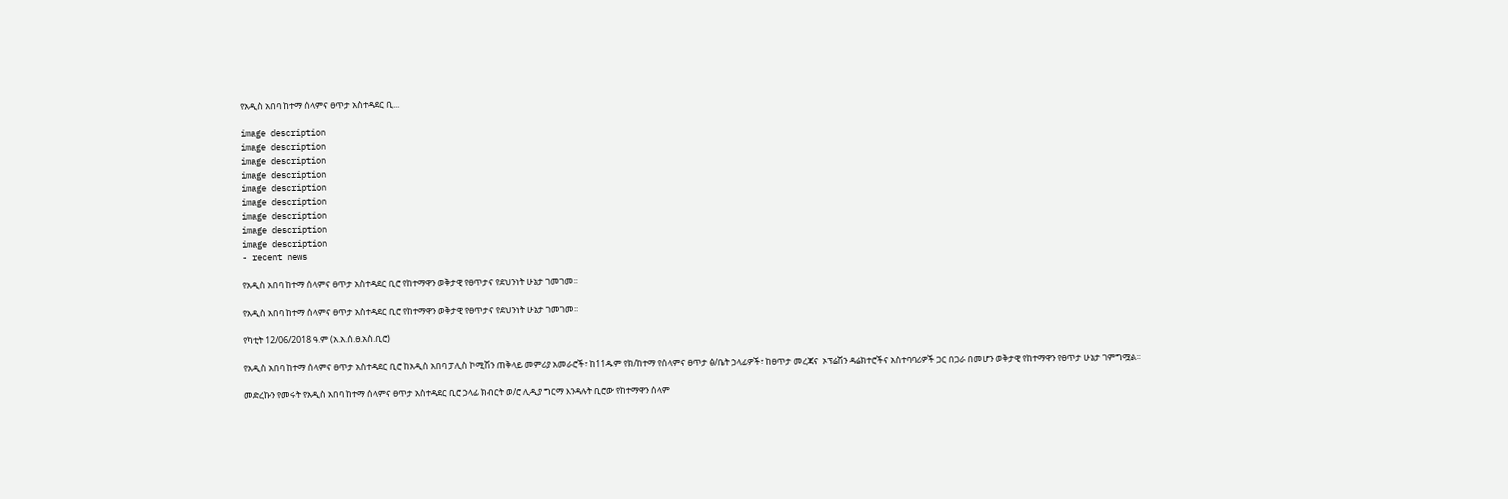የአዲስ አበባ ከተማ ሰላምና ፀጥታ አስተዳደር ቢ...

image description
image description
image description
image description
image description
image description
image description
image description
image description
- recent news

የአዲስ አበባ ከተማ ሰላምና ፀጥታ አስተዳደር ቢሮ የከተማዋን ወቅታዊ የፀጥታና የደህንነት ሁኔታ ገመገመ፡፡

የአዲስ አበባ ከተማ ሰላምና ፀጥታ አስተዳደር ቢሮ የከተማዋን ወቅታዊ የፀጥታና የደህንነት ሁኔታ ገመገመ፡፡

የካቲት 12/06/2018 ዓ.ም (አ.አ.ሰ.ፀ.አስ.ቢሮ)

የአዲስ አበባ ከተማ ሰላምና ፀጥታ አስተዳደር ቢሮ ከአዲስ አበባ ፓሊስ ኮሚሽን ጠቅላይ መምሪያ አመራሮች፣ ከ11ዱም የክ/ከተማ የሰላምና ፀጥታ ፅ/ቤት ኃላፊዎች፣ ከፀጥታ መረጃና  ኦፕሬሽን ዳሬክተሮችና አስተባባሪዎች ጋር በጋራ በመሆን ወቅታዊ የከተማዋን የፀጥታ ሁኔታ ገምግሟል፡፡

መድረኩን የመሩት የአዲስ አበባ ከተማ ሰላምና ፀጥታ አስተዳደር ቢሮ ኃላፊ ክብርት ወ/ሮ ሊዲያ ግርማ እንዳሉት ቢሮው የከተማዋን ሰላም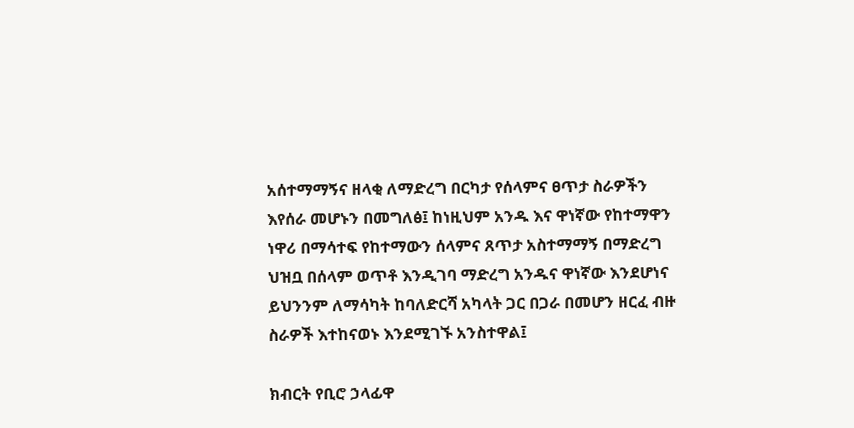አሰተማማኝና ዘላቂ ለማድረግ በርካታ የሰላምና ፀጥታ ስራዎችን እየሰራ መሆኑን በመግለፅ፤ ከነዚህም አንዱ እና ዋነኛው የከተማዋን ነዋሪ በማሳተፍ የከተማውን ሰላምና ጸጥታ አስተማማኝ በማድረግ ህዝቧ በሰላም ወጥቶ እንዲገባ ማድረግ አንዱና ዋነኛው እንደሆነና  ይህንንም ለማሳካት ከባለድርሻ አካላት ጋር በጋራ በመሆን ዘርፈ ብዙ ስራዎች እተከናወኑ እንደሚገኙ አንስተዋል፤

ክብርት የቢሮ ኃላፊዋ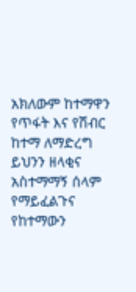አክለውም ከተማዋን የጥፋት እና የሽብር ከተማ ለማድረግ ይህንን ዘላቂና አስተማማኝ ሰላም የማይፈልጉና የከተማውን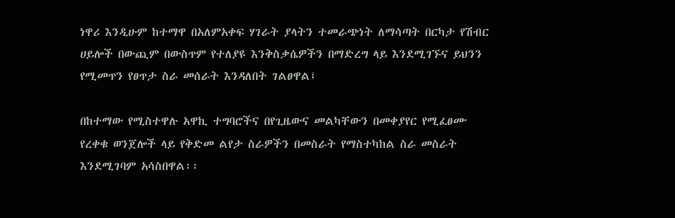ነዋሪ እንዲሁም ከተማዋ በአለምአቀፍ ሃገራት ያላትን ተመራጭነት ለማሳጣት በርካታ የሽብር ሀይሎች በውጪም በውስጥም የተለያዩ እንቅስቃሴዎችን በማድረግ ላይ እንደሚገኙና ይህንን የሚመጥን የፀጥታ ስራ መሰራት እንዳለበት ገልፀዋል፤

በከተማው የሚስተዋሉ አዋኪ ተግባሮችና በየጊዜውና መልካቸውን በመቀያየር የሚፈፀሙ የረቀቁ ወንጀሎች ላይ የቅድመ ልየታ ስራዎችን በመስራት የማስተካከል ስራ መስራት እንደሚገባም አሳስበዋል፡፡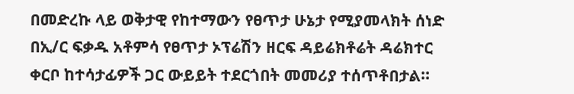በመድረኩ ላይ ወቅታዊ የከተማውን የፀጥታ ሁኔታ የሚያመላክት ሰነድ በኢ/ር ፍቃዱ አቶምሳ የፀጥታ ኦፕሬሽን ዘርፍ ዳይሬክቶሬት ዳሬክተር ቀርቦ ከተሳታፊዎች ጋር ውይይት ተደርጎበት መመሪያ ተሰጥቶበታል።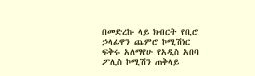በመድረኩ ላይ ክብርት የቢሮ ኃላፊዋን ጨምሮ ኮሚሽነር ፍቅሩ አለማየሁ የአዲስ አበባ ፖሊስ ኮሚሽን ጠቅላይ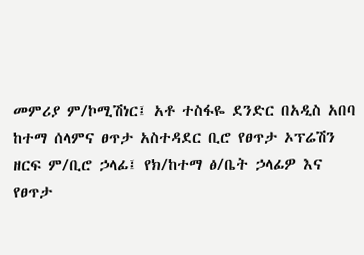መምሪያ ም/ኮሚሽነር፤ አቶ ተስፋዬ ደንድር በአዲስ አበባ ከተማ ሰላምና ፀጥታ አስተዳደር ቢሮ የፀጥታ ኦፕሬሽን ዘርፍ ም/ቢሮ ኃላፊ፤ የክ/ከተማ ፅ/ቤት ኃላፊዎ እና የፀጥታ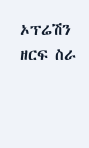ኦፕሬሽን ዘርፍ ስራ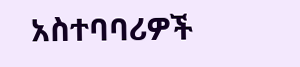አስተባባሪዎች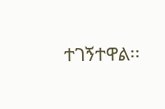ተገኝተዋል፡፡